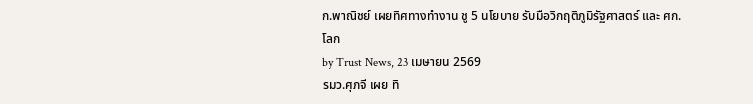ก.พาณิชย์ เผยทิศทางทำงาน ชู 5 นโยบาย รับมือวิกฤติภูมิรัฐศาสตร์ และ ศก.โลก
by Trust News, 23 เมษายน 2569
รมว.ศุภจี เผย ทิ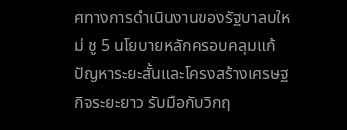ศทางการดำเนินงานของรัฐบาลบใหม่ ชู 5 นโยบายหลักครอบคลุมแก้ปัญหาระยะสั้นและโครงสร้างเศรษฐกิจระยะยาว รับมือกับวิกฤ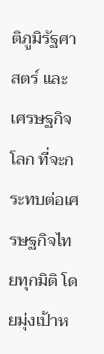ติภูมิรัฐศาสตร์ และเศรษฐกิจโลก ที่จะกระทบต่อเศรษฐกิจไทยทุกมิติ โดยมุ่งเป้าห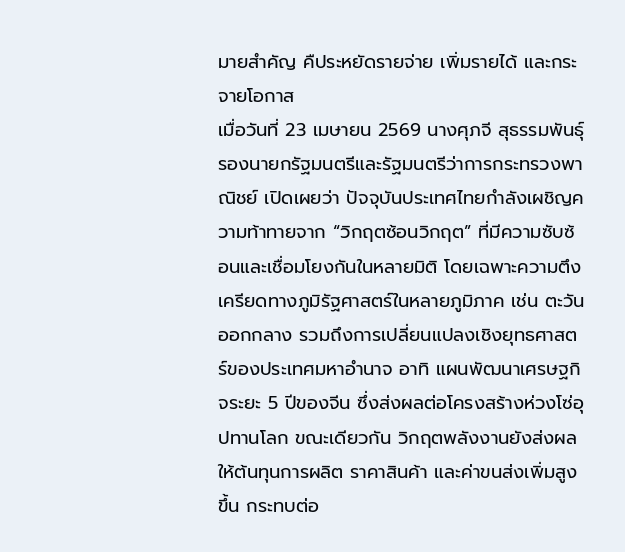มายสำคัญ คืประหยัดรายจ่าย เพิ่มรายได้ และกระจายโอกาส
เมื่อวันที่ 23 เมษายน 2569 นางศุภจี สุธรรมพันธุ์ รองนายกรัฐมนตรีและรัฐมนตรีว่าการกระทรวงพาณิชย์ เปิดเผยว่า ปัจจุบันประเทศไทยกำลังเผชิญความท้าทายจาก “วิกฤตซ้อนวิกฤต” ที่มีความซับซ้อนและเชื่อมโยงกันในหลายมิติ โดยเฉพาะความตึงเครียดทางภูมิรัฐศาสตร์ในหลายภูมิภาค เช่น ตะวันออกกลาง รวมถึงการเปลี่ยนแปลงเชิงยุทธศาสตร์ของประเทศมหาอำนาจ อาทิ แผนพัฒนาเศรษฐกิจระยะ 5 ปีของจีน ซึ่งส่งผลต่อโครงสร้างห่วงโซ่อุปทานโลก ขณะเดียวกัน วิกฤตพลังงานยังส่งผลให้ต้นทุนการผลิต ราคาสินค้า และค่าขนส่งเพิ่มสูงขึ้น กระทบต่อ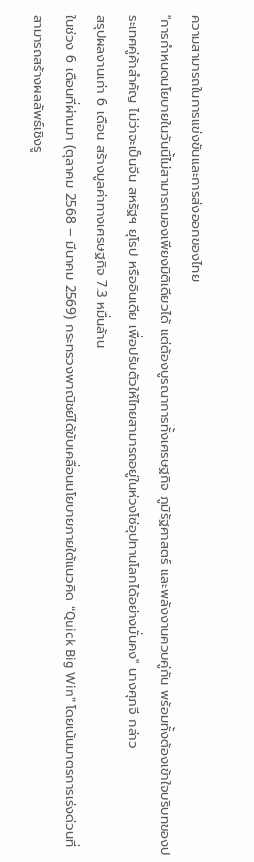ความสามารถในการแข่งขันและการส่งออกของไทย
"การกำหนดนโยบายในวันนี้ไม่สามารถมองเพียงมิติเดียวได้ แต่ต้องบูรณาการทั้งเศรษฐกิจ ภูมิรัฐศาสตร์ และพลังงานควบคู่กัน พร้อมทั้งต้องเข้าใจบริบทของประเทศคู่ค้าสำคัญ ไม่ว่าจะเป็นจีน สหรัฐฯ ยุโรป หรืออินเดีย เพื่อปรับตัวให้ไทยสามารถอยู่ในห่วงโซ่อุปทานโลกได้อย่างมั่นคง" นางศุภจี กล่าว
สรุปผลงานเก่า 6 เดือน สร้างมูลค่าทางเศรษฐกิจ 7.3 หมื่นล้าน
ในช่วง 6 เดือนที่ผ่านมา (ตุลาคม 2568 – มีนาคม 2569) กระทรวงพาณิชย์ได้ขับเคลื่อนนโยบายภายใต้แนวคิด “Quick Big Win” โดยเน้นมาตรการเร่งด่วนที่สามารถสร้างผลลัพธ์เชิงรู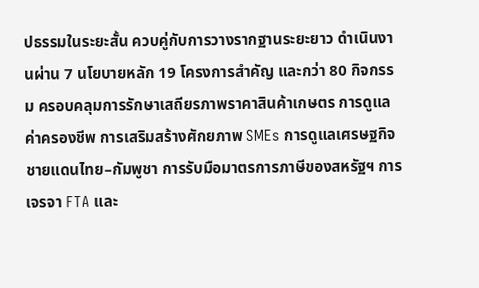ปธรรมในระยะสั้น ควบคู่กับการวางรากฐานระยะยาว ดำเนินงานผ่าน 7 นโยบายหลัก 19 โครงการสำคัญ และกว่า 80 กิจกรรม ครอบคลุมการรักษาเสถียรภาพราคาสินค้าเกษตร การดูแลค่าครองชีพ การเสริมสร้างศักยภาพ SMEs การดูแลเศรษฐกิจชายแดนไทย–กัมพูชา การรับมือมาตรการภาษีของสหรัฐฯ การเจรจา FTA และ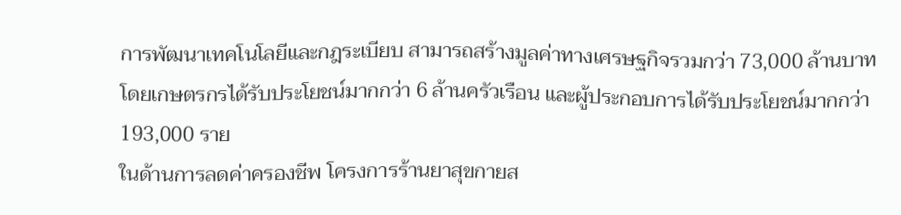การพัฒนาเทคโนโลยีและกฎระเบียบ สามารถสร้างมูลค่าทางเศรษฐกิจรวมกว่า 73,000 ล้านบาท โดยเกษตรกรได้รับประโยชน์มากกว่า 6 ล้านครัวเรือน และผู้ประกอบการได้รับประโยชน์มากกว่า 193,000 ราย
ในด้านการลดค่าครองชีพ โครงการร้านยาสุขกายส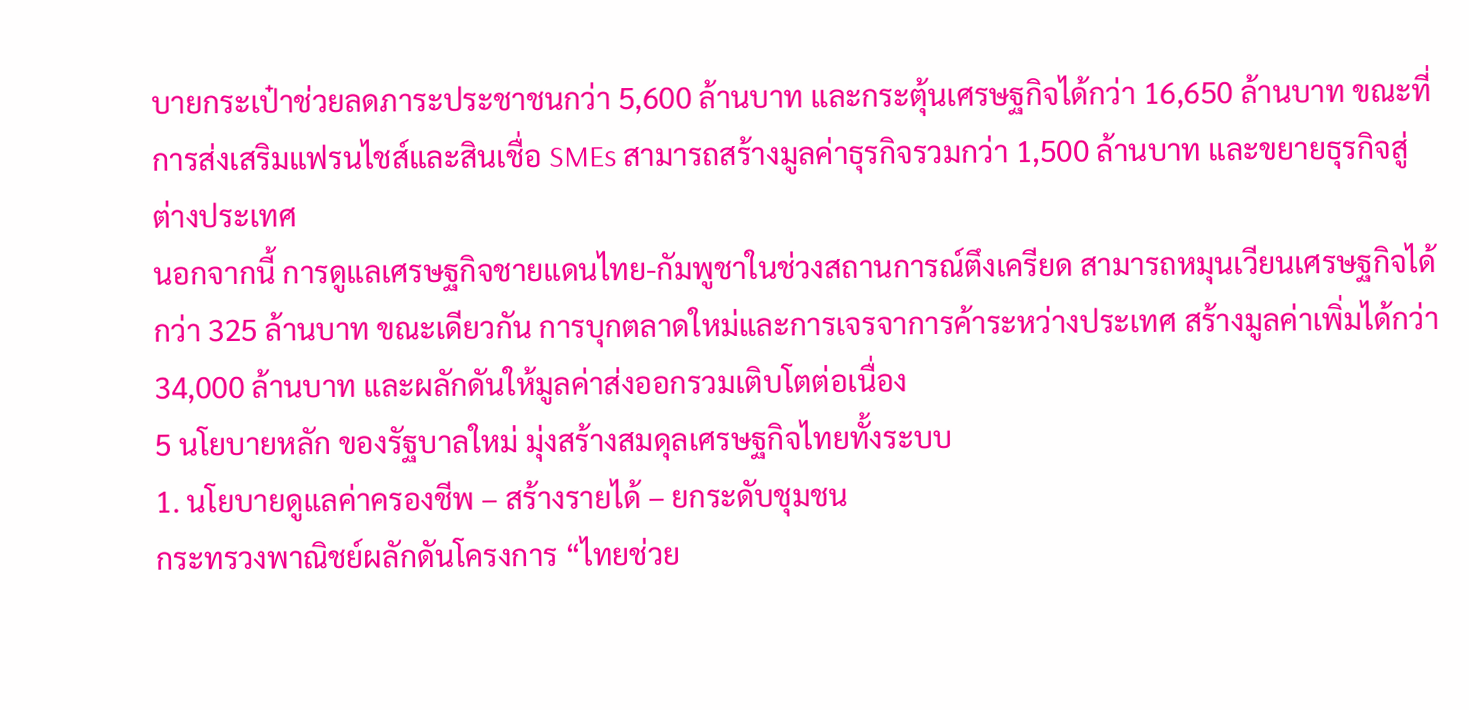บายกระเป๋าช่วยลดภาระประชาชนกว่า 5,600 ล้านบาท และกระตุ้นเศรษฐกิจได้กว่า 16,650 ล้านบาท ขณะที่การส่งเสริมแฟรนไชส์และสินเชื่อ SMEs สามารถสร้างมูลค่าธุรกิจรวมกว่า 1,500 ล้านบาท และขยายธุรกิจสู่ต่างประเทศ
นอกจากนี้ การดูแลเศรษฐกิจชายแดนไทย-กัมพูชาในช่วงสถานการณ์ตึงเครียด สามารถหมุนเวียนเศรษฐกิจได้กว่า 325 ล้านบาท ขณะเดียวกัน การบุกตลาดใหม่และการเจรจาการค้าระหว่างประเทศ สร้างมูลค่าเพิ่มได้กว่า 34,000 ล้านบาท และผลักดันให้มูลค่าส่งออกรวมเติบโตต่อเนื่อง
5 นโยบายหลัก ของรัฐบาลใหม่ มุ่งสร้างสมดุลเศรษฐกิจไทยทั้งระบบ
1. นโยบายดูแลค่าครองชีพ – สร้างรายได้ – ยกระดับชุมชน
กระทรวงพาณิชย์ผลักดันโครงการ “ไทยช่วย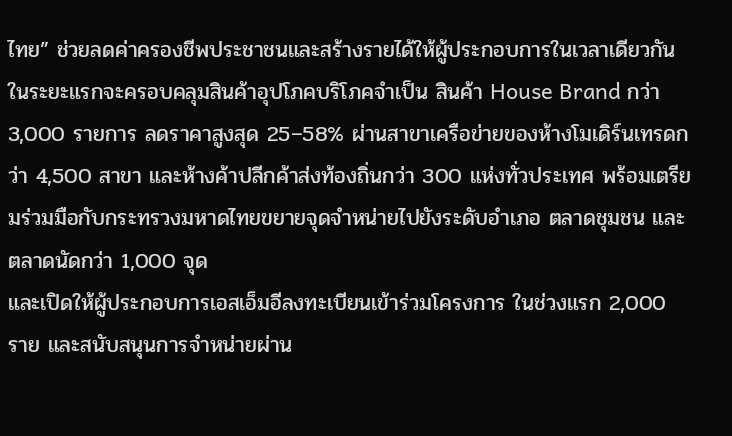ไทย” ช่วยลดค่าครองชีพประชาชนและสร้างรายได้ให้ผู้ประกอบการในเวลาเดียวกัน
ในระยะแรกจะครอบคลุมสินค้าอุปโภคบริโภคจำเป็น สินค้า House Brand กว่า 3,000 รายการ ลดราคาสูงสุด 25–58% ผ่านสาขาเครือข่ายของห้างโมเดิร์นเทรดกว่า 4,500 สาขา และห้างค้าปลีกค้าส่งท้องถิ่นกว่า 300 แห่งทั่วประเทศ พร้อมเตรียมร่วมมือกับกระทรวงมหาดไทยขยายจุดจำหน่ายไปยังระดับอำเภอ ตลาดชุมชน และตลาดนัดกว่า 1,000 จุด
และเปิดให้ผู้ประกอบการเอสเอ็มอีลงทะเบียนเข้าร่วมโครงการ ในช่วงแรก 2,000 ราย และสนับสนุนการจำหน่ายผ่าน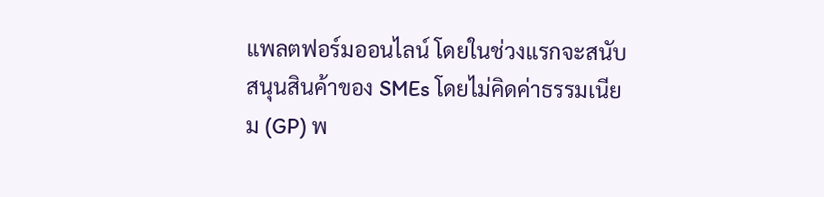แพลตฟอร์มออนไลน์ โดยในช่วงแรกจะสนับสนุนสินค้าของ SMEs โดยไม่คิดค่าธรรมเนียม (GP) พ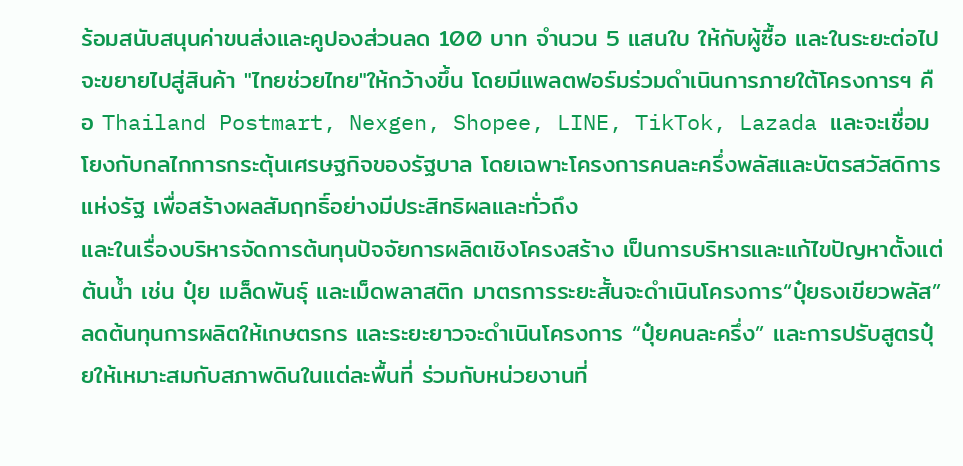ร้อมสนับสนุนค่าขนส่งและคูปองส่วนลด 100 บาท จำนวน 5 แสนใบ ให้กับผู้ซื้อ และในระยะต่อไป จะขยายไปสู่สินค้า "ไทยช่วยไทย"ให้กว้างขึ้น โดยมีแพลตฟอร์มร่วมดำเนินการภายใต้โครงการฯ คือ Thailand Postmart, Nexgen, Shopee, LINE, TikTok, Lazada และจะเชื่อมโยงกับกลไกการกระตุ้นเศรษฐกิจของรัฐบาล โดยเฉพาะโครงการคนละครึ่งพลัสและบัตรสวัสดิการแห่งรัฐ เพื่อสร้างผลสัมฤทธิ์อย่างมีประสิทธิผลและทั่วถึง
และในเรื่องบริหารจัดการต้นทุนปัจจัยการผลิตเชิงโครงสร้าง เป็นการบริหารและแก้ไขปัญหาตั้งแต่ต้นน้ำ เช่น ปุ๋ย เมล็ดพันธุ์ และเม็ดพลาสติก มาตรการระยะสั้นจะดำเนินโครงการ“ปุ๋ยธงเขียวพลัส” ลดต้นทุนการผลิตให้เกษตรกร และระยะยาวจะดำเนินโครงการ “ปุ๋ยคนละครึ่ง” และการปรับสูตรปุ๋ยให้เหมาะสมกับสภาพดินในแต่ละพื้นที่ ร่วมกับหน่วยงานที่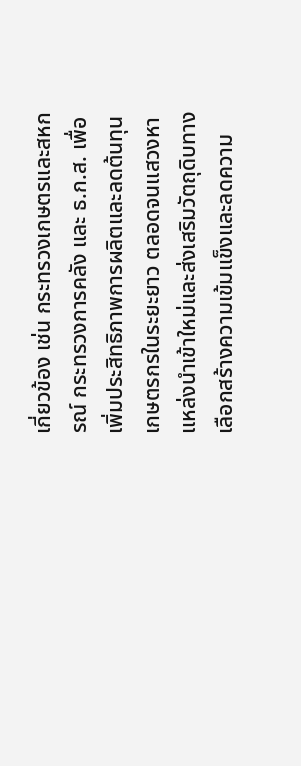เกี่ยวข้อง เช่น กระทรวงเกษตรและสหกรณ์ กระทรวงการคลัง และ ธ.ก.ส. เพื่อเพิ่มประสิทธิภาพการผลิตและลดต้นทุนเกษตรกรในระยะยาว ตลอดจนแสวงหาแหล่งนำเข้าใหม่และส่งเสริมวัตถุดิบทางเลือกสร้างความเข้มแข็งและลดความ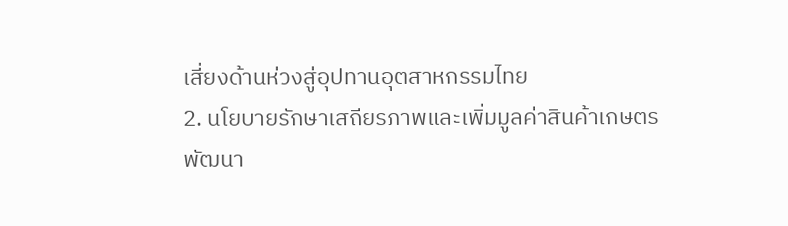เสี่ยงด้านห่วงสู่อุปทานอุตสาหกรรมไทย
2. นโยบายรักษาเสถียรภาพและเพิ่มมูลค่าสินค้าเกษตร
พัฒนา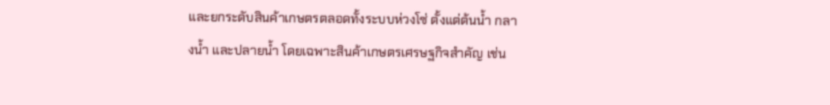และยกระดับสินค้าเกษตรตลอดทั้งระบบห่วงโซ่ ตั้งแต่ต้นน้ำ กลางน้ำ และปลายน้ำ โดยเฉพาะสินค้าเกษตรเศรษฐกิจสำคัญ เช่น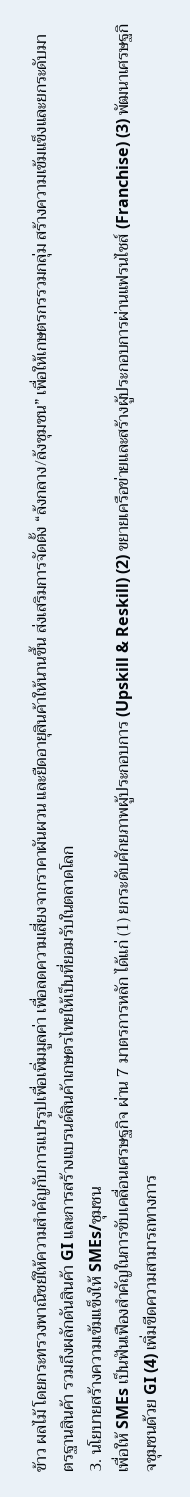ข้าว ผลไม้ โดยกระทรวงพาณิชย์ให้ความสำคัญกับการแปรรูปเพื่อเพิ่มมูลค่า เพื่อลดความเสี่ยงจากราคาผันผวน และยืดอายุสินค้าให้นานขึ้น ส่งเสริมการจัดตั้ง “ล้งกลาง/ล้งชุมชน” เพื่อให้เกษตรกรรวมกลุ่ม สร้างความเข้มแข็งและยกระดับมาตรฐานสินค้า รวมถึงผลักดันสินค้า GI และการสร้างแบรนด์สินค้าเกษตรไทยให้เป็นที่ยอมรับในตลาดโลก
3. นโยบายสร้างความเข้มแข็งให้ SMEs/ชุมชน
เพื่อให้ SMEs เป็นฟันเฟืองสำคัญในการขับเคลื่อนเศรษฐกิจ ผ่าน 7 มาตรการหลัก ได้แก่ (1) ยกระดับศักยภาพผู้ประกอบการ (Upskill & Reskill) (2) ขยายเครือข่ายและสร้างผู้ประกอบการผ่านแฟรนไชส์ (Franchise) (3) พัฒนาเศรษฐกิจชุมชนด้วย GI (4) เพิ่มขีดความสามารถทางการ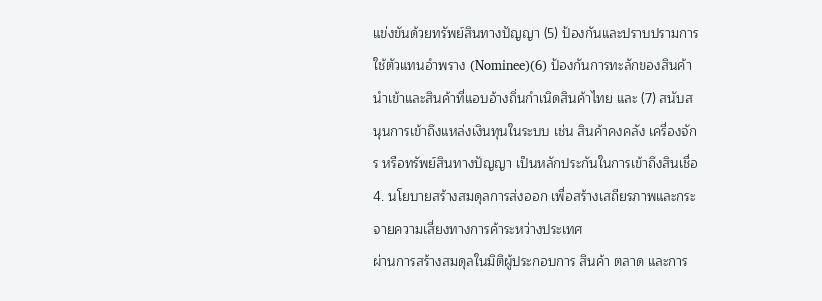แข่งขันด้วยทรัพย์สินทางปัญญา (5) ป้องกันและปราบปรามการใช้ตัวแทนอำพราง (Nominee)(6) ป้องกันการทะลักของสินค้านำเข้าและสินค้าที่แอบอ้างถิ่นกำเนิดสินค้าไทย และ (7) สนับสนุนการเข้าถึงแหล่งเงินทุนในระบบ เช่น สินค้าคงคลัง เครื่องจักร หรือทรัพย์สินทางปัญญา เป็นหลักประกันในการเข้าถึงสินเชื่อ
4. นโยบายสร้างสมดุลการส่งออก เพื่อสร้างเสถียรภาพและกระจายความเสี่ยงทางการค้าระหว่างประเทศ
ผ่านการสร้างสมดุลในมิติผู้ประกอบการ สินค้า ตลาด และการ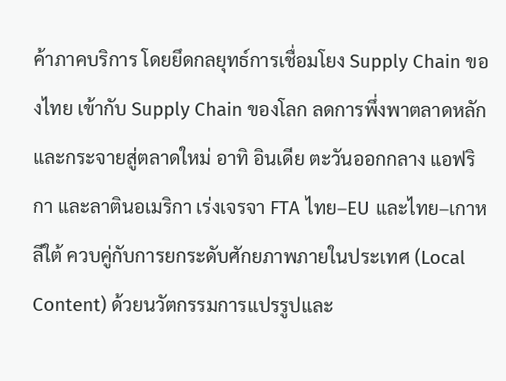ค้าภาคบริการ โดยยึดกลยุทธ์การเชื่อมโยง Supply Chain ของไทย เข้ากับ Supply Chain ของโลก ลดการพึ่งพาตลาดหลักและกระจายสู่ตลาดใหม่ อาทิ อินเดีย ตะวันออกกลาง แอฟริกา และลาตินอเมริกา เร่งเจรจา FTA ไทย–EU และไทย–เกาหลีใต้ ควบคู่กับการยกระดับศักยภาพภายในประเทศ (Local Content) ด้วยนวัตกรรมการแปรรูปและ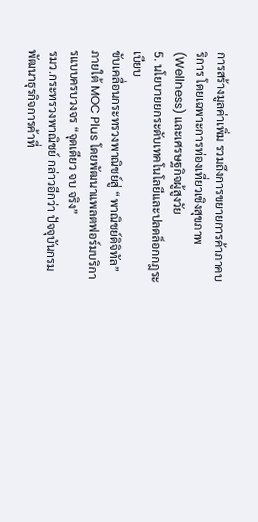การสร้างมูลค่าเพิ่ม รวมถึงการขยายการค้าภาคบริการ โดยเฉพาะการท่องเที่ยวเชิงสุขภาพ (Wellness) และเศรษฐกิจผู้สูงวัย
5. นโยบายยกระดับเทคโนโลยีและปลดล็อกกฎระเบียบ
ขับเคลื่อนกระทรวงพาณิชย์สู่ “พาณิชย์ดิจิทัล” ภายใต้ MOC Plus โดยพัฒนาแพลตฟอร์มบริการแบบครบวงจร “จุดเดียว จบ จริง”
รมว.กระทรวงพาณิชย์ กล่าวอีกว่า ปัจจุบันกรมพัฒนาธุรกิจการค้าที่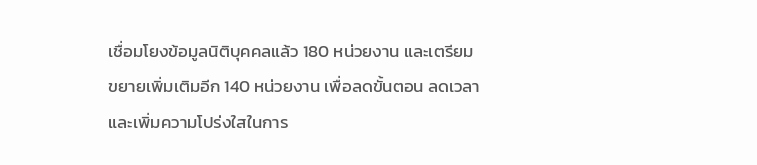เชื่อมโยงข้อมูลนิติบุคคลแล้ว 180 หน่วยงาน และเตรียมขยายเพิ่มเติมอีก 140 หน่วยงาน เพื่อลดขั้นตอน ลดเวลา และเพิ่มความโปร่งใสในการ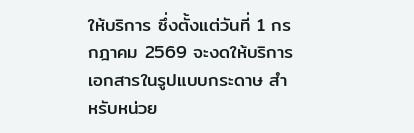ให้บริการ ซึ่งตั้งแต่วันที่ 1 กรกฎาคม 2569 จะงดให้บริการเอกสารในรูปแบบกระดาษ สำหรับหน่วย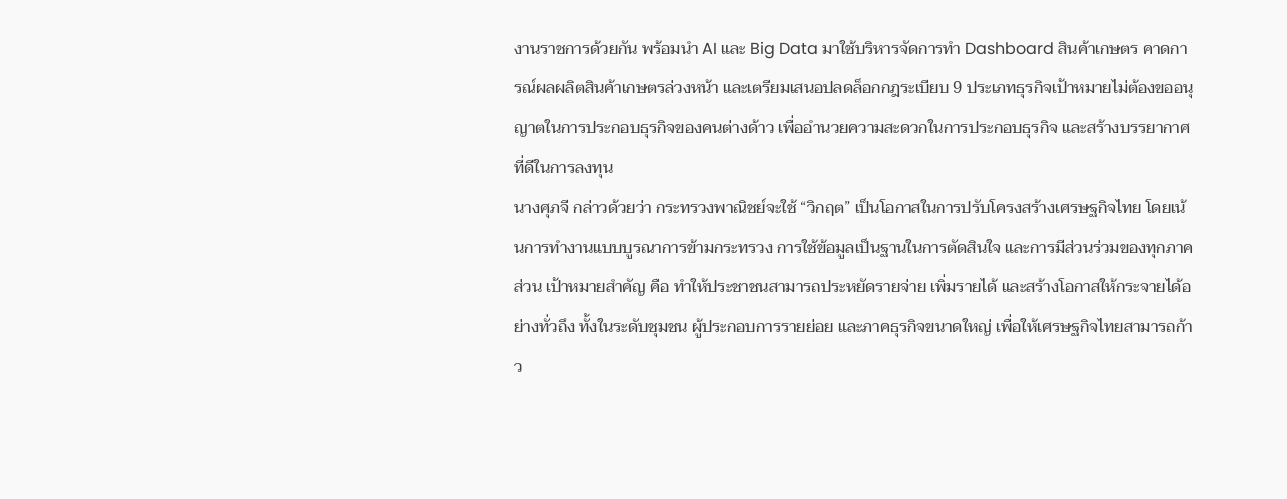งานราชการด้วยกัน พร้อมนำ AI และ Big Data มาใช้บริหารจัดการทำ Dashboard สินค้าเกษตร คาดการณ์ผลผลิตสินค้าเกษตรล่วงหน้า และเตรียมเสนอปลดล็อกกฎระเบียบ 9 ประเภทธุรกิจเป้าหมายไม่ต้องขออนุญาตในการประกอบธุรกิจของคนต่างด้าว เพื่ออำนวยความสะดวกในการประกอบธุรกิจ และสร้างบรรยากาศที่ดีในการลงทุน
นางศุภจี กล่าวด้วยว่า กระทรวงพาณิชย์จะใช้ “วิกฤต” เป็นโอกาสในการปรับโครงสร้างเศรษฐกิจไทย โดยเน้นการทำงานแบบบูรณาการข้ามกระทรวง การใช้ข้อมูลเป็นฐานในการตัดสินใจ และการมีส่วนร่วมของทุกภาคส่วน เป้าหมายสำคัญ คือ ทำให้ประชาชนสามารถประหยัดรายจ่าย เพิ่มรายได้ และสร้างโอกาสให้กระจายได้อย่างทั่วถึง ทั้งในระดับชุมชน ผู้ประกอบการรายย่อย และภาคธุรกิจขนาดใหญ่ เพื่อให้เศรษฐกิจไทยสามารถก้าว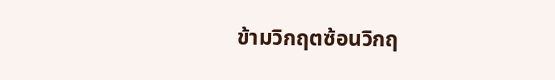ข้ามวิกฤตซ้อนวิกฤ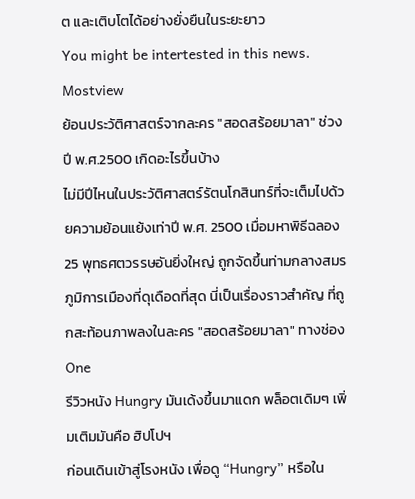ต และเติบโตได้อย่างยั่งยืนในระยะยาว
You might be intertested in this news.
Mostview
ย้อนประวัติศาสตร์จากละคร "สอดสร้อยมาลา" ช่วงปี พ.ศ.2500 เกิดอะไรขึ้นบ้าง
ไม่มีปีไหนในประวัติศาสตร์รัตนโกสินทร์ที่จะเต็มไปด้วยความย้อนแย้งเท่าปี พ.ศ. 2500 เมื่อมหาพิธีฉลอง 25 พุทธศตวรรษอันยิ่งใหญ่ ถูกจัดขึ้นท่ามกลางสมรภูมิการเมืองที่ดุเดือดที่สุด นี่เป็นเรื่องราวสำคัญ ที่ถูกสะท้อนภาพลงในละคร "สอดสร้อยมาลา" ทางช่อง One
รีวิวหนัง Hungry มันเด้งขึ้นมาแดก พล็อตเดิมๆ เพิ่มเติมมันคือ ฮิปโปฯ
ก่อนเดินเข้าสู่โรงหนัง เพื่อดู “Hungry” หรือใน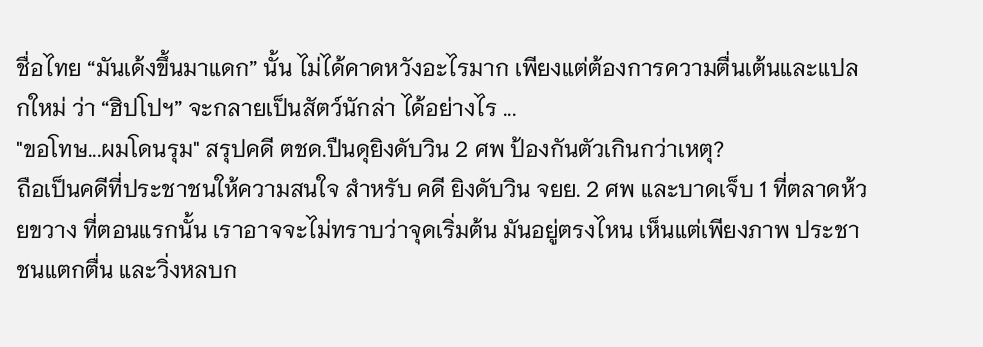ชื่อไทย “มันเด้งขึ้นมาแดก” นั้น ไม่ได้คาดหวังอะไรมาก เพียงแต่ต้องการความตื่นเต้นและแปลกใหม่ ว่า “ฮิปโปฯ” จะกลายเป็นสัตว์นักล่า ได้อย่างไร ...
"ขอโทษ...ผมโดนรุม" สรุปคดี ตชด.ปืนดุยิงดับวิน 2 ศพ ป้องกันตัวเกินกว่าเหตุ?
ถือเป็นคดีที่ประชาชนให้ความสนใจ สำหรับ คดี ยิงดับวิน จยย. 2 ศพ และบาดเจ็บ 1 ที่ตลาดห้วยขวาง ที่ตอนแรกนั้น เราอาจจะไม่ทราบว่าจุดเริ่มต้น มันอยู่ตรงไหน เห็นแต่เพียงภาพ ประชาชนแตกตื่น และวิ่งหลบก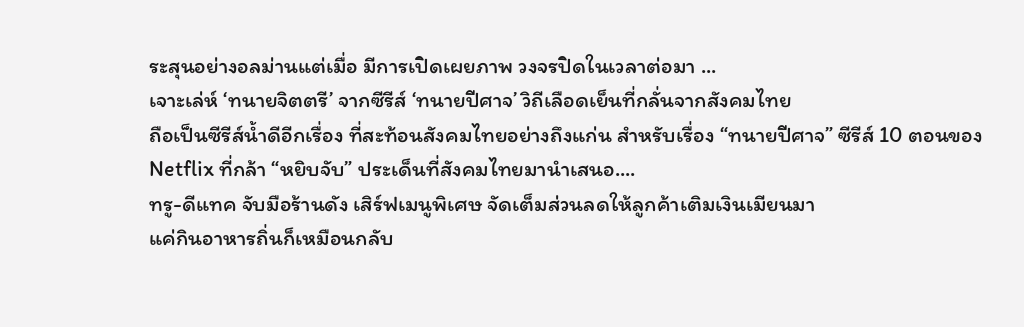ระสุนอย่างอลม่านแต่เมื่อ มีการเปิดเผยภาพ วงจรปิดในเวลาต่อมา ...
เจาะเล่ห์ ‘ทนายจิตตรี’ จากซีรีส์ ‘ทนายปีศาจ’ วิถีเลือดเย็นที่กลั่นจากสังคมไทย
ถือเป็นซีรีส์น้ำดีอีกเรื่อง ที่สะท้อนสังคมไทยอย่างถึงแก่น สำหรับเรื่อง “ทนายปีศาจ” ซีรีส์ 10 ตอนของ Netflix ที่กล้า “หยิบจับ” ประเด็นที่สังคมไทยมานำเสนอ....
ทรู-ดีแทค จับมือร้านดัง เสิร์ฟเมนูพิเศษ จัดเต็มส่วนลดให้ลูกค้าเติมเงินเมียนมา
แค่กินอาหารถิ่นก็เหมือนกลับ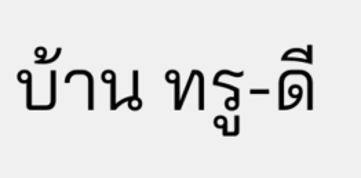บ้าน ทรู-ดี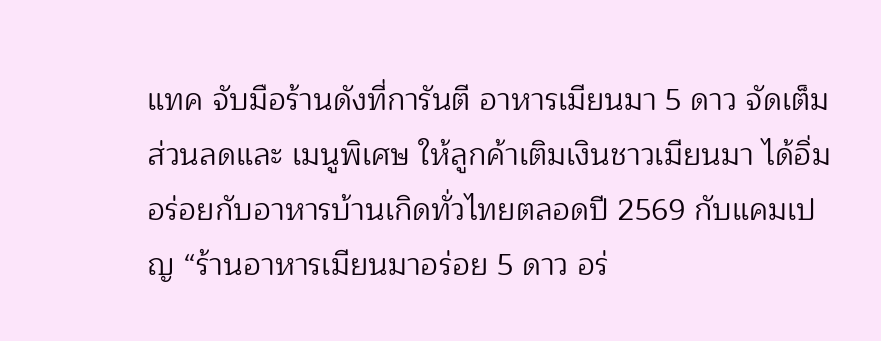แทค จับมือร้านดังที่การันตี อาหารเมียนมา 5 ดาว จัดเต็มส่วนลดและ เมนูพิเศษ ให้ลูกค้าเติมเงินชาวเมียนมา ได้อิ่มอร่อยกับอาหารบ้านเกิดทั่วไทยตลอดปี 2569 กับแคมเปญ “ร้านอาหารเมียนมาอร่อย 5 ดาว อร่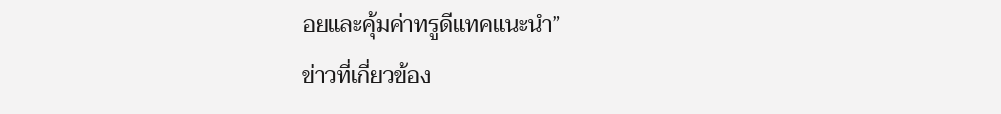อยและคุ้มค่าทรูดีแทคแนะนำ”
ข่าวที่เกี่ยวข้อง